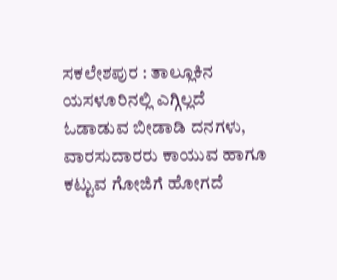ಸಕಲೇಶಪುರ : ತಾಲ್ಲೂಕಿನ ಯಸಳೂರಿನಲ್ಲಿ ಎಗ್ಗಿಲ್ಲದೆ ಓಡಾಡುವ ಬೀಡಾಡಿ ದನಗಳು, ವಾರಸುದಾರರು ಕಾಯುವ ಹಾಗೂ ಕಟ್ಟುವ ಗೋಜಿಗೆ ಹೋಗದೆ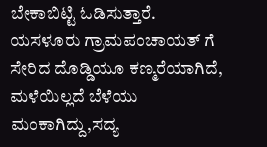ಬೇಕಾಬಿಟ್ಟಿ ಓಡಿಸುತ್ತಾರೆ.
ಯಸಳೂರು ಗ್ರಾಮಪಂಚಾಯತ್ ಗೆ ಸೇರಿದ ದೊಡ್ಡಿಯೂ ಕಣ್ಮರೆಯಾಗಿದೆ, ಮಳೆಯಿಲ್ಲದೆ ಬೆಳೆಯು ಮಂಕಾಗಿದ್ದು,ಸದ್ಯ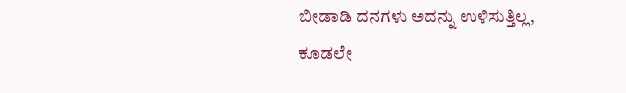ಬೀಡಾಡಿ ದನಗಳು ಅದನ್ನು ಉಳಿಸುತ್ತಿಲ್ಲ, ಕೂಡಲೇ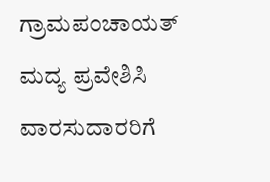ಗ್ರಾಮಪಂಚಾಯತ್ ಮದ್ಯ ಪ್ರವೇಶಿಸಿ ವಾರಸುದಾರರಿಗೆ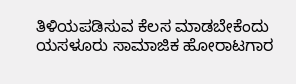ತಿಳಿಯಪಡಿಸುವ ಕೆಲಸ ಮಾಡಬೇಕೆಂದು ಯಸಳೂರು ಸಾಮಾಜಿಕ ಹೋರಾಟಗಾರ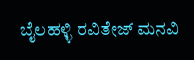ಬೈಲಹಳ್ಳಿ ರವಿತೇಜ್ ಮನವಿ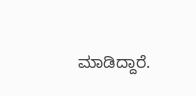ಮಾಡಿದ್ದಾರೆ.